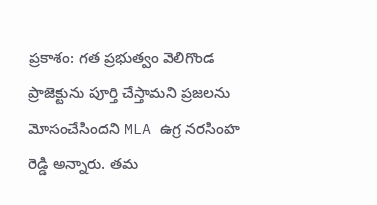ప్రకాశం: గత ప్రభుత్వం వెలిగొండ ప్రాజెక్టును పూర్తి చేస్తామని ప్రజలను మోసంచేసిందని MLA ఉగ్ర నరసింహ రెడ్డి అన్నారు. తమ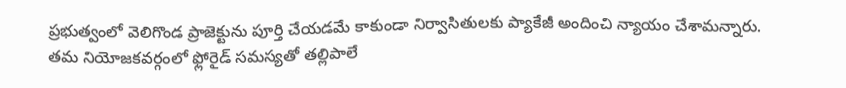ప్రభుత్వంలో వెలిగొండ ప్రాజెక్టును పూర్తి చేయడమే కాకుండా నిర్వాసితులకు ప్యాకేజీ అందించి న్యాయం చేశామన్నారు. తమ నియోజకవర్గంలో ఫ్లోరైడ్ సమస్యతో తల్లిపాలే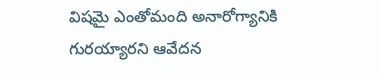విషమై ఎంతోమంది అనారోగ్యానికి గురయ్యారని ఆవేదన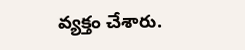వ్యక్తం చేశారు.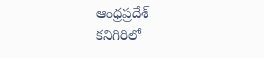ఆంధ్రప్రదేశ్
కనిగిరిలో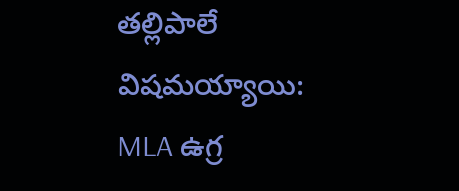తల్లిపాలే విషమయ్యాయి: MLA ఉగ్ర